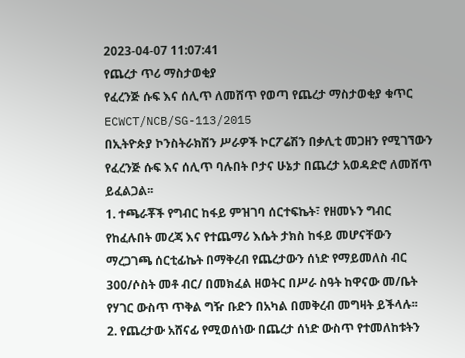2023-04-07 11:07:41
የጨረታ ጥሪ ማስታወቂያ
የፈረንጅ ሱፍ እና ሰሊጥ ለመሸጥ የወጣ የጨረታ ማስታወቂያ ቁጥር ECWCT/NCB/SG-113/2015
በኢትዮጵያ ኮንስትራክሽን ሥራዎች ኮርፖሬሽን በቃሊቲ መጋዘን የሚገኘውን የፈረንጅ ሱፍ እና ሰሊጥ ባሉበት ቦታና ሁኔታ በጨረታ አወዳድሮ ለመሸጥ ይፈልጋል፡፡
1. ተጫራቾች የግብር ከፋይ ምዝገባ ሰርተፍኬት፣ የዘመኑን ግብር የከፈሉበት መረጃ እና የተጨማሪ እሴት ታክስ ከፋይ መሆናቸውን ማረጋገጫ ሰርቲፊኬት በማቅረብ የጨረታውን ሰነድ የማይመለስ ብር 300/ሶስት መቶ ብር/ በመክፈል ዘወትር በሥራ ስዓት ከዋናው መ/ቤት የሃገር ውስጥ ጥቅል ግዥ ቡድን በአካል በመቅረብ መግዛት ይችላሉ፡፡
2. የጨረታው አሸናፊ የሚወሰነው በጨረታ ሰነድ ውስጥ የተመለከቱትን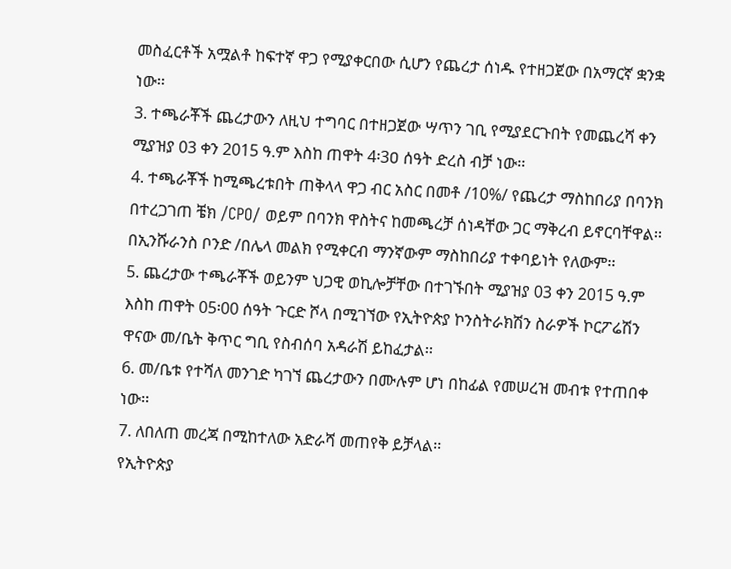መስፈርቶች አሟልቶ ከፍተኛ ዋጋ የሚያቀርበው ሲሆን የጨረታ ሰነዱ የተዘጋጀው በአማርኛ ቋንቋ ነው፡፡
3. ተጫራቾች ጨረታውን ለዚህ ተግባር በተዘጋጀው ሣጥን ገቢ የሚያደርጉበት የመጨረሻ ቀን ሚያዝያ 03 ቀን 2015 ዓ.ም እስከ ጠዋት 4፡3ዐ ሰዓት ድረስ ብቻ ነው፡፡
4. ተጫራቾች ከሚጫረቱበት ጠቅላላ ዋጋ ብር አስር በመቶ /10%/ የጨረታ ማስከበሪያ በባንክ በተረጋገጠ ቼክ /CPO/ ወይም በባንክ ዋስትና ከመጫረቻ ሰነዳቸው ጋር ማቅረብ ይኖርባቸዋል፡፡ በኢንሹራንስ ቦንድ /በሌላ መልክ የሚቀርብ ማንኛውም ማስከበሪያ ተቀባይነት የለውም፡፡
5. ጨረታው ተጫራቾች ወይንም ህጋዊ ወኪሎቻቸው በተገኙበት ሚያዝያ 03 ቀን 2015 ዓ.ም እስከ ጠዋት 05፡00 ሰዓት ጉርድ ሾላ በሚገኘው የኢትዮጵያ ኮንስትራክሽን ስራዎች ኮርፖሬሽን ዋናው መ/ቤት ቅጥር ግቢ የስብሰባ አዳራሽ ይከፈታል፡፡
6. መ/ቤቱ የተሻለ መንገድ ካገኘ ጨረታውን በሙሉም ሆነ በከፊል የመሠረዝ መብቱ የተጠበቀ ነው፡፡
7. ለበለጠ መረጃ በሚከተለው አድራሻ መጠየቅ ይቻላል፡፡
የኢትዮጵያ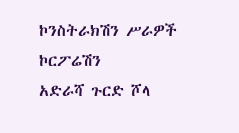ኮንስትራክሽን ሥራዎች ኮርፖሬሽን
አድራሻ ጉርድ ሾላ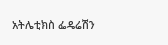አትሌቲክስ ፌዴሬሽን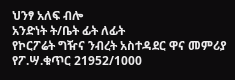ህንፃ አለፍ ብሎ
አንድነት ት/ቤት ፊት ለፊት
የኮርፖሬት ግዥና ንብረት አስተዳደር ዋና መምሪያ
የፖ.ሣ.ቁጥር 21952/1000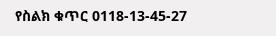የስልክ ቁጥር 0118-13-45-27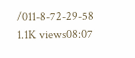/011-8-72-29-58
1.1K views08:07